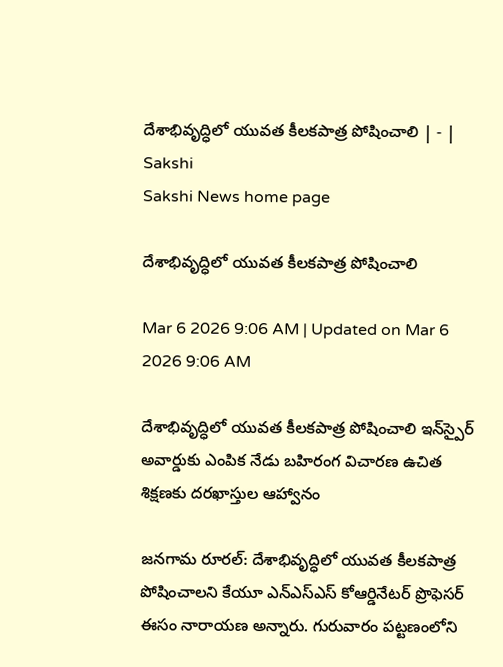దేశాభివృద్ధిలో యువత కీలకపాత్ర పోషించాలి | - | Sakshi
Sakshi News home page

దేశాభివృద్ధిలో యువత కీలకపాత్ర పోషించాలి

Mar 6 2026 9:06 AM | Updated on Mar 6 2026 9:06 AM

దేశాభివృద్ధిలో యువత కీలకపాత్ర పోషించాలి ఇన్‌స్పైర్‌ అవార్డుకు ఎంపిక నేడు బహిరంగ విచారణ ఉచిత శిక్షణకు దరఖాస్తుల ఆహ్వానం

జనగామ రూరల్‌: దేశాభివృద్ధిలో యువత కీలకపాత్ర పోషించాలని కేయూ ఎన్‌ఎస్‌ఎస్‌ కోఆర్డినేటర్‌ ప్రొఫెసర్‌ ఈసం నారాయణ అన్నారు. గురువారం పట్టణంలోని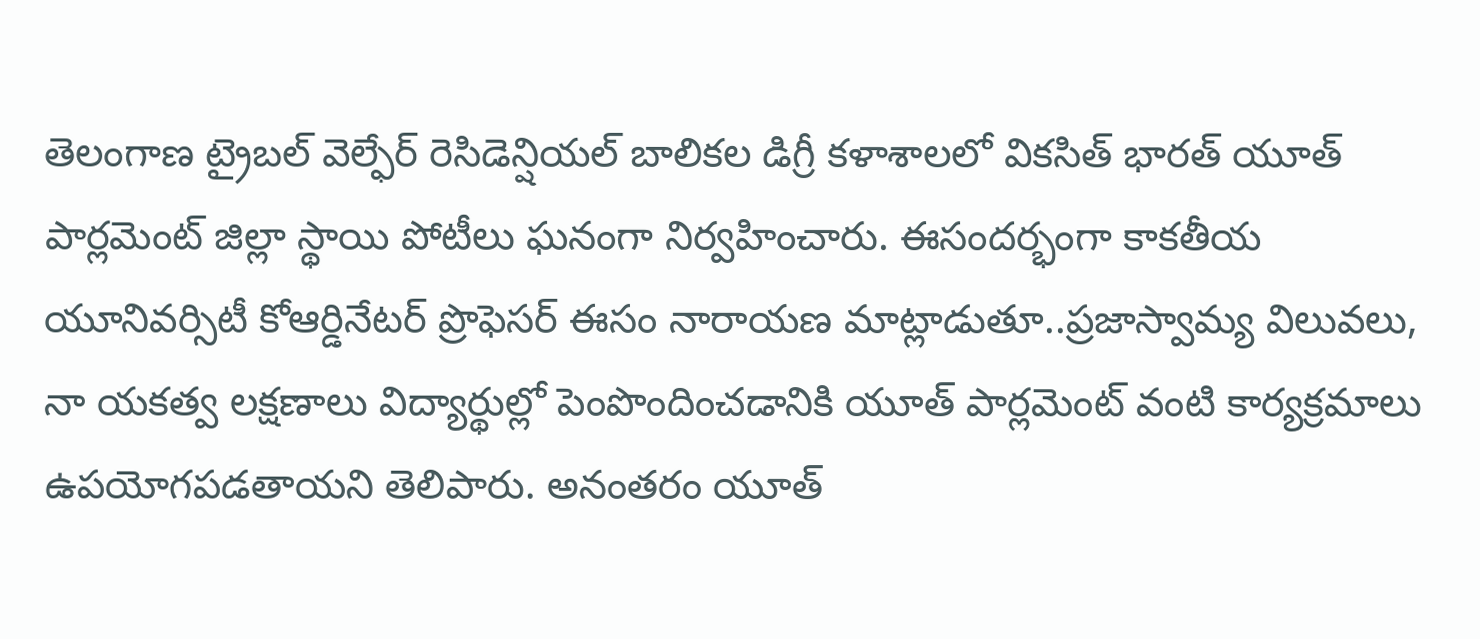తెలంగాణ ట్రైబల్‌ వెల్ఫేర్‌ రెసిడెన్షియల్‌ బాలికల డిగ్రీ కళాశాలలో వికసిత్‌ భారత్‌ యూత్‌ పార్లమెంట్‌ జిల్లా స్థాయి పోటీలు ఘనంగా నిర్వహించారు. ఈసందర్భంగా కాకతీయ యూనివర్సిటీ కోఆర్డినేటర్‌ ప్రొఫెసర్‌ ఈసం నారాయణ మాట్లాడుతూ..ప్రజాస్వామ్య విలువలు, నా యకత్వ లక్షణాలు విద్యార్థుల్లో పెంపొందించడానికి యూత్‌ పార్లమెంట్‌ వంటి కార్యక్రమాలు ఉపయోగపడతాయని తెలిపారు. అనంతరం యూత్‌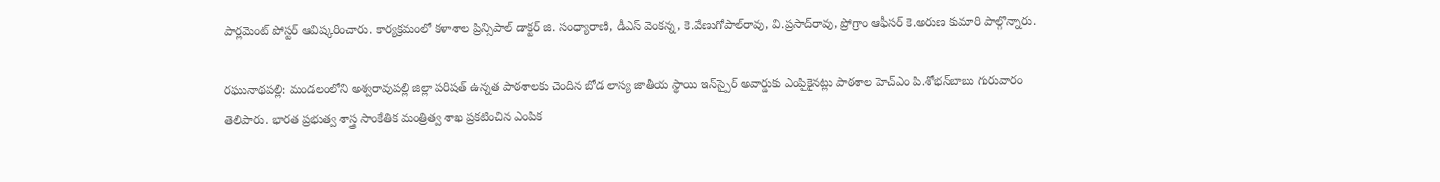పార్లమెంట్‌ పోస్టర్‌ ఆవిష్కరించారు. కార్యక్రమంలో కళాశాల ప్రిన్సిపాల్‌ డాక్టర్‌ జి. సంధ్యారాణి, డీఎస్‌ వెంకన్న, కె.వేణుగోపాల్‌రావు, వి.ప్రసాద్‌రావు, ప్రోగ్రాం ఆఫీసర్‌ కె.అరుణ కుమారి పాల్గొన్నారు.

రఘునాథపల్లి: మండలంలోని అశ్వరావుపల్లి జిల్లా పరిషత్‌ ఉన్నత పాఠశాలకు చెందిన బోడ లాస్య జాతీయ స్థాయి ఇన్‌స్పైర్‌ అవార్డుకు ఎంపిౖకైనట్లు పాఠశాల హెచ్‌ఎం పి.శోభన్‌బాబు గురువారం తెలిపారు. భారత ప్రభుత్వ శాస్త్ర సాంకేతిక మంత్రిత్వ శాఖ ప్రకటించిన ఎంపిక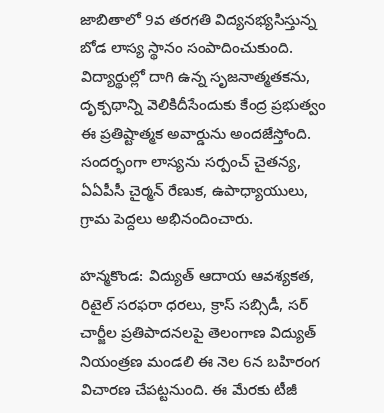జాబితాలో 9వ తరగతి విద్యనభ్యసిస్తున్న బోడ లాస్య స్థానం సంపాదించుకుంది. విద్యార్థుల్లో దాగి ఉన్న సృజనాత్మతకను, దృక్పథాన్ని వెలికిదీసేందుకు కేంద్ర ప్రభుత్వం ఈ ప్రతిష్టాత్మక అవార్డును అందజేస్తోంది. సందర్భంగా లాస్యను సర్పంచ్‌ చైతన్య, ఏఏపీసీ చైర్మన్‌ రేణుక, ఉపాధ్యాయులు, గ్రామ పెద్దలు అభినందించారు.

హన్మకొండ: విద్యుత్‌ ఆదాయ ఆవశ్యకత, రిటైల్‌ సరఫరా ధరలు, క్రాస్‌ సబ్సిడీ, సర్‌ చార్జీల ప్రతిపాదనలపై తెలంగాణ విద్యుత్‌ నియంత్రణ మండలి ఈ నెల 6న బహిరంగ విచారణ చేపట్టనుంది. ఈ మేరకు టీజీ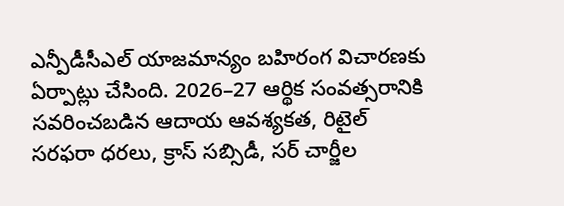ఎన్పీడీసీఎల్‌ యాజమాన్యం బహిరంగ విచారణకు ఏర్పాట్లు చేసింది. 2026–27 ఆర్థిక సంవత్సరానికి సవరించబడిన ఆదాయ ఆవశ్యకత, రిటైల్‌ సరఫరా ధరలు, క్రాస్‌ సబ్సిడీ, సర్‌ చార్జీల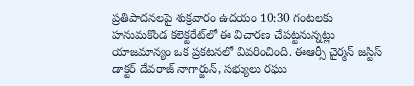ప్రతిపాదనలపై శుక్రవారం ఉదయం 10:30 గంటలకు హనుమకొండ కలెక్టరేట్‌లో ఈ విచారణ చేపట్టనున్నట్లు యాజమాన్యం ఒక ప్రకటనలో వివరించింది. ఈఆర్సీ చైర్మన్‌ జస్టిస్‌ డాక్టర్‌ దేవరాజ్‌ నాగార్జున్‌, సభ్యులు రఘు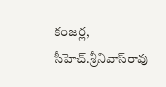కంజర్ల, సీహెచ్‌.శ్రీనివాస్‌రావు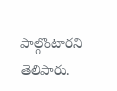పాల్గొంటారని తెలిపారు.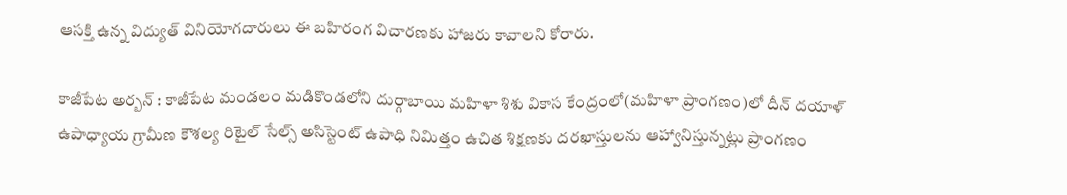ఆసక్తి ఉన్న విద్యుత్‌ వినియోగదారులు ఈ బహిరంగ విచారణకు హాజరు కావాలని కోరారు.

కాజీపేట అర్బన్‌ : కాజీపేట మండలం మడికొండలోని దుర్గాబాయి మహిళా శిశు వికాస కేంద్రంలో(మహిళా ప్రాంగణం)లో దీన్‌ దయాళ్‌ ఉపాధ్యాయ గ్రామీణ కౌశల్య రిటైల్‌ సేల్స్‌ అసిస్టెంట్‌ ఉపాధి నిమిత్తం ఉచిత శిక్షణకు దరఖాస్తులను ఆహ్వానిస్తున్నట్లు ప్రాంగణం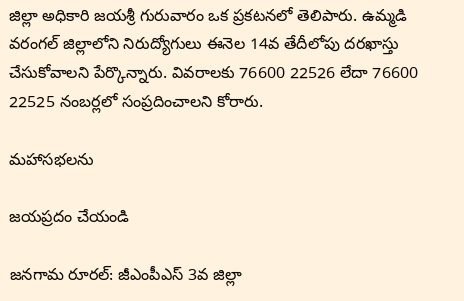జిల్లా అధికారి జయశ్రీ గురువారం ఒక ప్రకటనలో తెలిపారు. ఉమ్మడి వరంగల్‌ జిల్లాలోని నిరుద్యోగులు ఈనెల 14వ తేదీలోపు దరఖాస్తు చేసుకోవాలని పేర్కొన్నారు. వివరాలకు 76600 22526 లేదా 76600 22525 నంబర్లలో సంప్రదించాలని కోరారు.

మహాసభలను

జయప్రదం చేయండి

జనగామ రూరల్‌: జీఎంపీఎస్‌ 3వ జిల్లా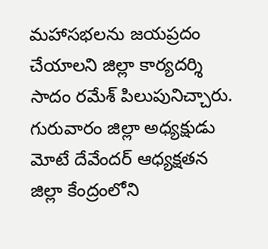మహాసభలను జయప్రదం చేయాలని జిల్లా కార్యదర్శి సాదం రమేశ్‌ పిలుపునిచ్చారు. గురువారం జిల్లా అధ్యక్షుడు మోటే దేవేందర్‌ ఆధ్యక్షతన జిల్లా కేంద్రంలోని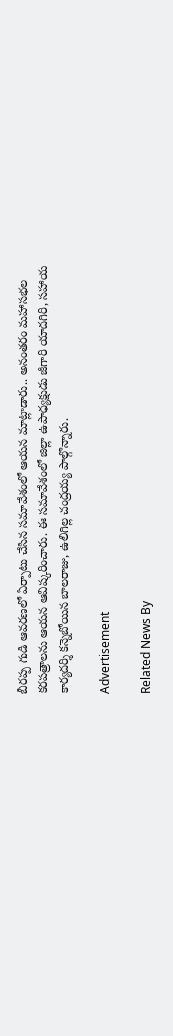బీరప్ప గుడి ఆవరణలో ఏర్పాటు చేసిన సమావేశంలో ఆయన మాట్లాడారు.. అనంతరం మహాసభల కరపత్రాలను ఆయన ఆవిష్కరించారు. ఈ సమావేశంలో జిల్లా ఉపాధ్యక్షుడు జీగారి యాదగిరి, సహాయ కార్యదర్శి కన్నెబోయిన బాలరాజు, ఉలిగిల్ల చంద్రయ్య పాల్గొన్నారు.

Advertisement

Related News By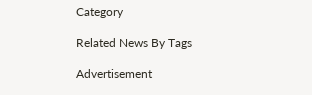Category

Related News By Tags

Advertisement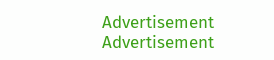Advertisement
Advertisement